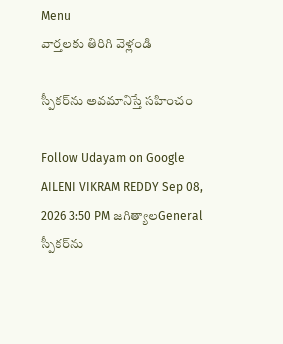Menu
వార్తలకు తిరిగి వెళ్లండి

స్పీకర్‌ను అవమానిస్తే సహించం

Follow Udayam on Google
AILENI VIKRAM REDDY Sep 08, 2026 3:50 PM జగిత్యాలGeneral
స్పీకర్‌ను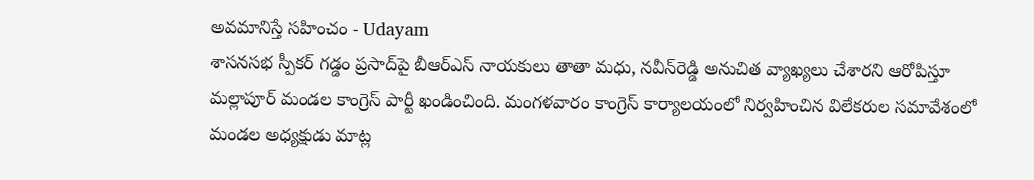అవమానిస్తే సహించం - Udayam
శాసనసభ స్పీకర్ గడ్డం ప్రసాద్‌పై బీఆర్‌ఎస్ నాయకులు తాతా మధు, నవీన్‌రెడ్డి అనుచిత వ్యాఖ్యలు చేశారని ఆరోపిస్తూ మల్లాపూర్ మండల కాంగ్రెస్ పార్టీ ఖండించింది. మంగళవారం కాంగ్రెస్ కార్యాలయంలో నిర్వహించిన విలేకరుల సమావేశంలో మండల అధ్యక్షుడు మాట్ల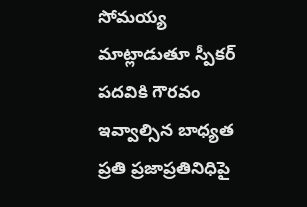సోమయ్య మాట్లాడుతూ స్పీకర్ పదవికి గౌరవం ఇవ్వాల్సిన బాధ్యత ప్రతి ప్రజాప్రతినిధిపై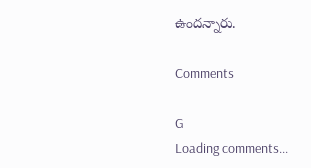ఉందన్నారు.

Comments

G
Loading comments...